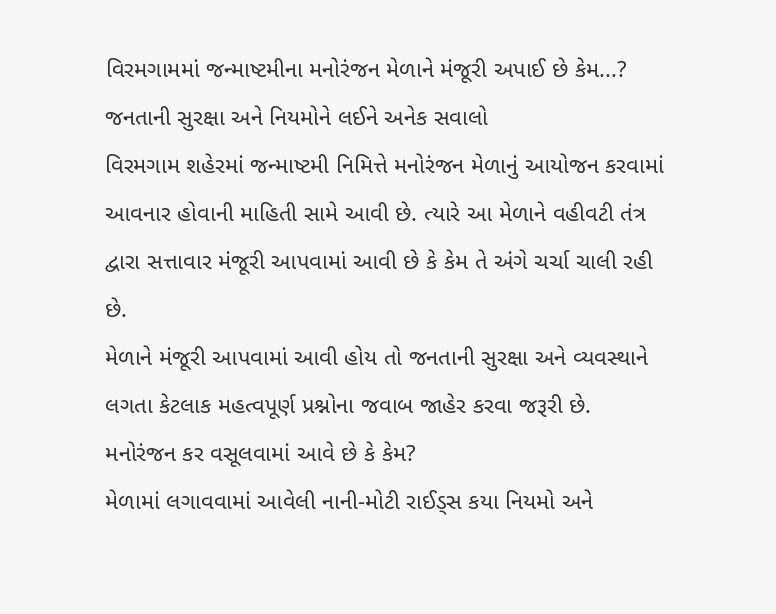વિરમગામમાં જન્માષ્ટમીના મનોરંજન મેળાને મંજૂરી અપાઈ છે કેમ...?
જનતાની સુરક્ષા અને નિયમોને લઈને અનેક સવાલો
વિરમગામ શહેરમાં જન્માષ્ટમી નિમિત્તે મનોરંજન મેળાનું આયોજન કરવામાં આવનાર હોવાની માહિતી સામે આવી છે. ત્યારે આ મેળાને વહીવટી તંત્ર દ્વારા સત્તાવાર મંજૂરી આપવામાં આવી છે કે કેમ તે અંગે ચર્ચા ચાલી રહી છે.
મેળાને મંજૂરી આપવામાં આવી હોય તો જનતાની સુરક્ષા અને વ્યવસ્થાને લગતા કેટલાક મહત્વપૂર્ણ પ્રશ્નોના જવાબ જાહેર કરવા જરૂરી છે.
મનોરંજન કર વસૂલવામાં આવે છે કે કેમ?
મેળામાં લગાવવામાં આવેલી નાની-મોટી રાઈડ્સ કયા નિયમો અને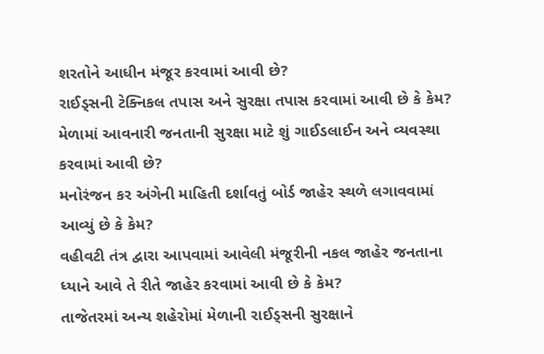શરતોને આધીન મંજૂર કરવામાં આવી છે?
રાઈડ્સની ટેક્નિકલ તપાસ અને સુરક્ષા તપાસ કરવામાં આવી છે કે કેમ?
મેળામાં આવનારી જનતાની સુરક્ષા માટે શું ગાઈડલાઈન અને વ્યવસ્થા કરવામાં આવી છે?
મનોરંજન કર અંગેની માહિતી દર્શાવતું બોર્ડ જાહેર સ્થળે લગાવવામાં આવ્યું છે કે કેમ?
વહીવટી તંત્ર દ્વારા આપવામાં આવેલી મંજૂરીની નકલ જાહેર જનતાના ધ્યાને આવે તે રીતે જાહેર કરવામાં આવી છે કે કેમ?
તાજેતરમાં અન્ય શહેરોમાં મેળાની રાઈડ્સની સુરક્ષાને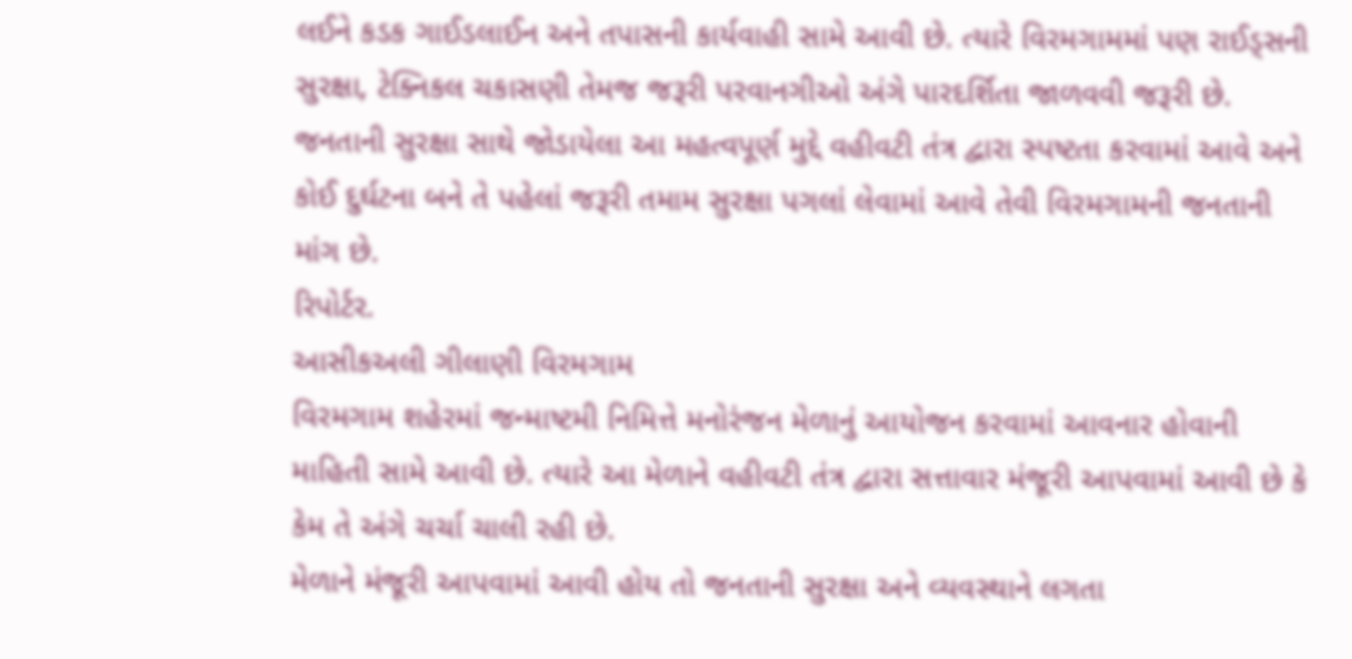લઈને કડક ગાઈડલાઈન અને તપાસની કાર્યવાહી સામે આવી છે. ત્યારે વિરમગામમાં પણ રાઈડ્સની સુરક્ષા, ટેક્નિકલ ચકાસણી તેમજ જરૂરી પરવાનગીઓ અંગે પારદર્શિતા જાળવવી જરૂરી છે.
જનતાની સુરક્ષા સાથે જોડાયેલા આ મહત્વપૂર્ણ મુદ્દે વહીવટી તંત્ર દ્વારા સ્પષ્ટતા કરવામાં આવે અને કોઈ દુર્ઘટના બને તે પહેલાં જરૂરી તમામ સુરક્ષા પગલાં લેવામાં આવે તેવી વિરમગામની જનતાની માંગ છે.
રિપોર્ટર.
આસીકઅલી ગીલાણી વિરમગામ
વિરમગામ શહેરમાં જન્માષ્ટમી નિમિત્તે મનોરંજન મેળાનું આયોજન કરવામાં આવનાર હોવાની માહિતી સામે આવી છે. ત્યારે આ મેળાને વહીવટી તંત્ર દ્વારા સત્તાવાર મંજૂરી આપવામાં આવી છે કે કેમ તે અંગે ચર્ચા ચાલી રહી છે.
મેળાને મંજૂરી આપવામાં આવી હોય તો જનતાની સુરક્ષા અને વ્યવસ્થાને લગતા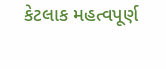કેટલાક મહત્વપૂર્ણ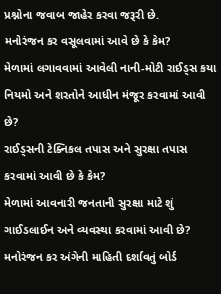પ્રશ્નોના જવાબ જાહેર કરવા જરૂરી છે.
મનોરંજન કર વસૂલવામાં આવે છે કે કેમ?
મેળામાં લગાવવામાં આવેલી નાની-મોટી રાઈડ્સ કયા નિયમો અને શરતોને આધીન મંજૂર કરવામાં આવી છે?
રાઈડ્સની ટેક્નિકલ તપાસ અને સુરક્ષા તપાસ કરવામાં આવી છે કે કેમ?
મેળામાં આવનારી જનતાની સુરક્ષા માટે શું ગાઈડલાઈન અને વ્યવસ્થા કરવામાં આવી છે?
મનોરંજન કર અંગેની માહિતી દર્શાવતું બોર્ડ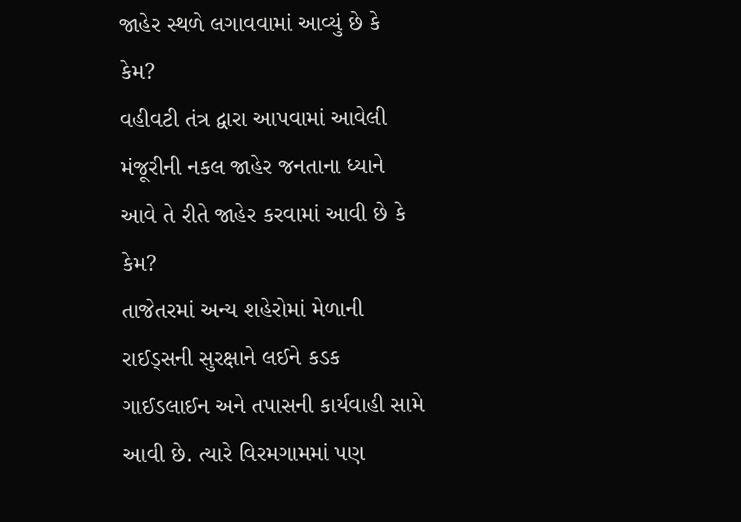જાહેર સ્થળે લગાવવામાં આવ્યું છે કે કેમ?
વહીવટી તંત્ર દ્વારા આપવામાં આવેલી મંજૂરીની નકલ જાહેર જનતાના ધ્યાને આવે તે રીતે જાહેર કરવામાં આવી છે કે કેમ?
તાજેતરમાં અન્ય શહેરોમાં મેળાની રાઈડ્સની સુરક્ષાને લઈને કડક ગાઈડલાઈન અને તપાસની કાર્યવાહી સામે આવી છે. ત્યારે વિરમગામમાં પણ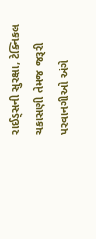રાઈડ્સની સુરક્ષા, ટેક્નિકલ ચકાસણી તેમજ જરૂરી પરવાનગીઓ અંગે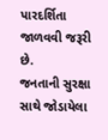પારદર્શિતા જાળવવી જરૂરી છે.
જનતાની સુરક્ષા સાથે જોડાયેલા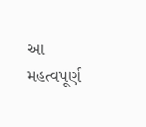આ મહત્વપૂર્ણ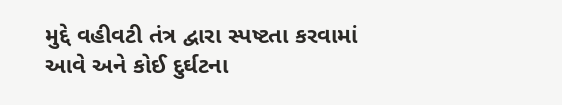મુદ્દે વહીવટી તંત્ર દ્વારા સ્પષ્ટતા કરવામાં આવે અને કોઈ દુર્ઘટના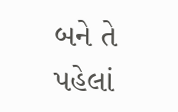બને તે પહેલાં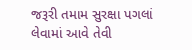જરૂરી તમામ સુરક્ષા પગલાં લેવામાં આવે તેવી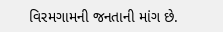વિરમગામની જનતાની માંગ છે.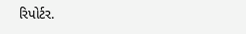રિપોર્ટર.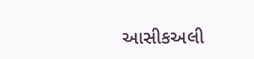આસીકઅલી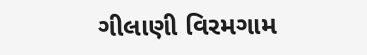ગીલાણી વિરમગામ